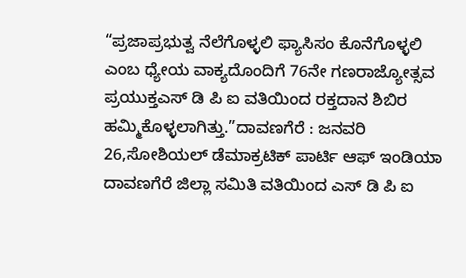“ಪ್ರಜಾಪ್ರಭುತ್ವ ನೆಲೆಗೊಳ್ಳಲಿ ಫ್ಯಾಸಿಸಂ ಕೊನೆಗೊಳ್ಳಲಿ ಎಂಬ ಧ್ಯೇಯ ವಾಕ್ಯದೊಂದಿಗೆ 76ನೇ ಗಣರಾಜ್ಯೋತ್ಸವ ಪ್ರಯುಕ್ತಎಸ್ ಡಿ ಪಿ ಐ ವತಿಯಿಂದ ರಕ್ತದಾನ ಶಿಬಿರ ಹಮ್ಮಿಕೊಳ್ಳಲಾಗಿತ್ತು.”ದಾವಣಗೆರೆ : ಜನವರಿ 26,ಸೋಶಿಯಲ್ ಡೆಮಾಕ್ರಟಿಕ್ ಪಾರ್ಟಿ ಆಫ್ ಇಂಡಿಯಾ ದಾವಣಗೆರೆ ಜಿಲ್ಲಾ ಸಮಿತಿ ವತಿಯಿಂದ ಎಸ್ ಡಿ ಪಿ ಐ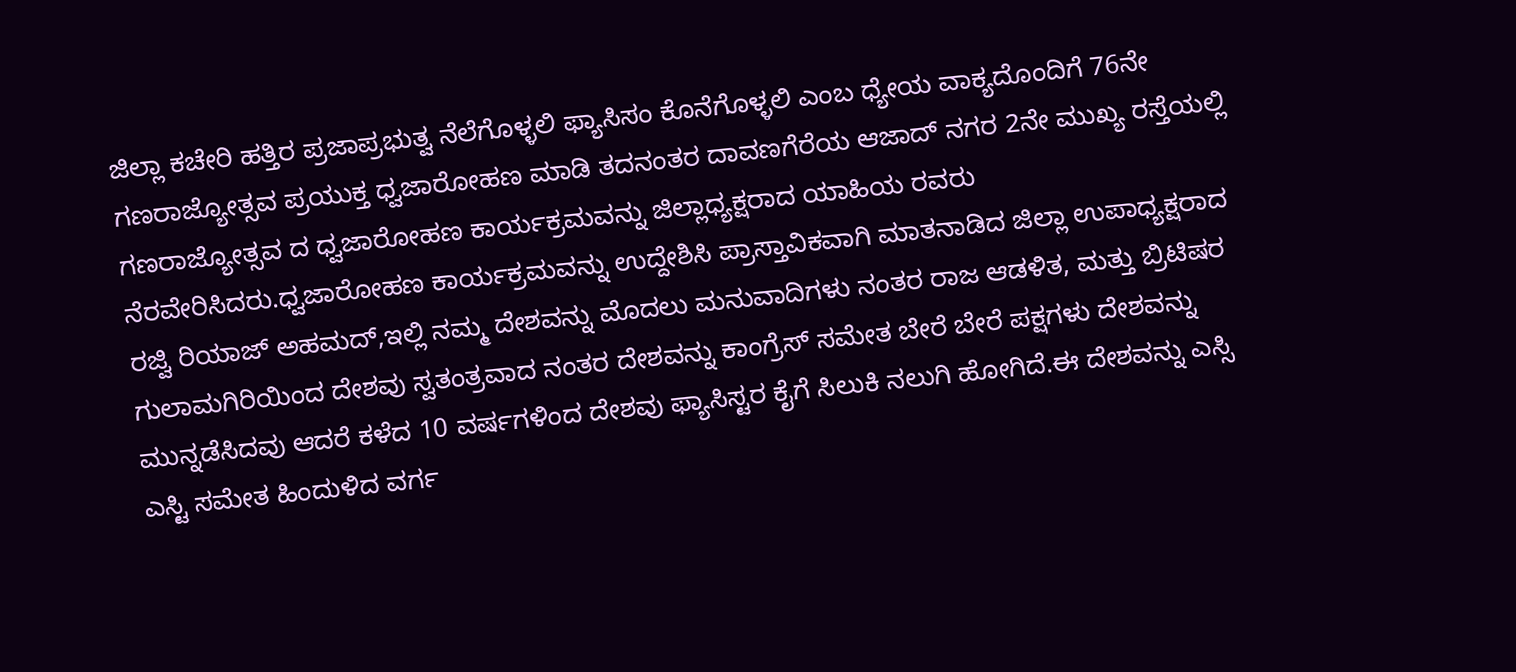ಜಿಲ್ಲಾ ಕಚೇರಿ ಹತ್ತಿರ ಪ್ರಜಾಪ್ರಭುತ್ವ ನೆಲೆಗೊಳ್ಳಲಿ ಫ್ಯಾಸಿಸಂ ಕೊನೆಗೊಳ್ಳಲಿ ಎಂಬ ಧ್ಯೇಯ ವಾಕ್ಯದೊಂದಿಗೆ 76ನೇ ಗಣರಾಜ್ಯೋತ್ಸವ ಪ್ರಯುಕ್ತ ಧ್ವಜಾರೋಹಣ ಮಾಡಿ ತದನಂತರ ದಾವಣಗೆರೆಯ ಆಜಾದ್ ನಗರ 2ನೇ ಮುಖ್ಯ ರಸ್ತೆಯಲ್ಲಿ ಗಣರಾಜ್ಯೋತ್ಸವ ದ ಧ್ವಜಾರೋಹಣ ಕಾರ್ಯಕ್ರಮವನ್ನು ಜಿಲ್ಲಾಧ್ಯಕ್ಷರಾದ ಯಾಹಿಯ ರವರು ನೆರವೇರಿಸಿದರು.ಧ್ವಜಾರೋಹಣ ಕಾರ್ಯಕ್ರಮವನ್ನು ಉದ್ದೇಶಿಸಿ ಪ್ರಾಸ್ತಾವಿಕವಾಗಿ ಮಾತನಾಡಿದ ಜಿಲ್ಲಾ ಉಪಾಧ್ಯಕ್ಷರಾದ ರಜ್ವಿ ರಿಯಾಜ್ ಅಹಮದ್,ಇಲ್ಲಿ ನಮ್ಮ ದೇಶವನ್ನು ಮೊದಲು ಮನುವಾದಿಗಳು ನಂತರ ರಾಜ ಆಡಳಿತ, ಮತ್ತು ಬ್ರಿಟಿಷರ ಗುಲಾಮಗಿರಿಯಿಂದ ದೇಶವು ಸ್ವತಂತ್ರವಾದ ನಂತರ ದೇಶವನ್ನು ಕಾಂಗ್ರೆಸ್ ಸಮೇತ ಬೇರೆ ಬೇರೆ ಪಕ್ಷಗಳು ದೇಶವನ್ನು ಮುನ್ನಡೆಸಿದವು ಆದರೆ ಕಳೆದ 10 ವರ್ಷಗಳಿಂದ ದೇಶವು ಫ್ಯಾಸಿಸ್ಟರ ಕೈಗೆ ಸಿಲುಕಿ ನಲುಗಿ ಹೋಗಿದೆ.ಈ ದೇಶವನ್ನು ಎಸ್ಸಿ ಎಸ್ಟಿ ಸಮೇತ ಹಿಂದುಳಿದ ವರ್ಗ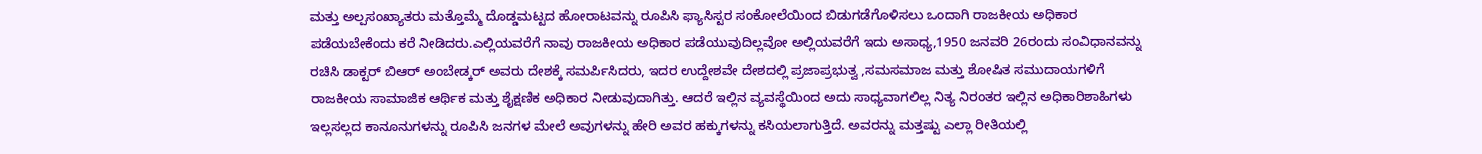ಮತ್ತು ಅಲ್ಪಸಂಖ್ಯಾತರು ಮತ್ತೊಮ್ಮೆ ದೊಡ್ಡಮಟ್ಟದ ಹೋರಾಟವನ್ನು ರೂಪಿಸಿ ಫ್ಯಾಸಿಸ್ಟರ ಸಂಕೋಲೆಯಿಂದ ಬಿಡುಗಡೆಗೊಳಿಸಲು ಒಂದಾಗಿ ರಾಜಕೀಯ ಅಧಿಕಾರ ಪಡೆಯಬೇಕೆಂದು ಕರೆ ನೀಡಿದರು.ಎಲ್ಲಿಯವರೆಗೆ ನಾವು ರಾಜಕೀಯ ಅಧಿಕಾರ ಪಡೆಯುವುದಿಲ್ಲವೋ ಅಲ್ಲಿಯವರೆಗೆ ಇದು ಅಸಾಧ್ಯ,1950 ಜನವರಿ 26ರಂದು ಸಂವಿಧಾನವನ್ನು ರಚಿಸಿ ಡಾಕ್ಟರ್ ಬಿಆರ್ ಅಂಬೇಡ್ಕರ್ ಅವರು ದೇಶಕ್ಕೆ ಸಮರ್ಪಿಸಿದರು, ಇದರ ಉದ್ದೇಶವೇ ದೇಶದಲ್ಲಿ ಪ್ರಜಾಪ್ರಭುತ್ವ ,ಸಮಸಮಾಜ ಮತ್ತು ಶೋಷಿತ ಸಮುದಾಯಗಳಿಗೆ ರಾಜಕೀಯ ಸಾಮಾಜಿಕ ಆರ್ಥಿಕ ಮತ್ತು ಶೈಕ್ಷಣಿಕ ಅಧಿಕಾರ ನೀಡುವುದಾಗಿತ್ತು. ಆದರೆ ಇಲ್ಲಿನ ವ್ಯವಸ್ಥೆಯಿಂದ ಅದು ಸಾಧ್ಯವಾಗಲಿಲ್ಲ ನಿತ್ಯ ನಿರಂತರ ಇಲ್ಲಿನ ಅಧಿಕಾರಿಶಾಹಿಗಳು ಇಲ್ಲಸಲ್ಲದ ಕಾನೂನುಗಳನ್ನು ರೂಪಿಸಿ ಜನಗಳ ಮೇಲೆ ಅವುಗಳನ್ನು ಹೇರಿ ಅವರ ಹಕ್ಕುಗಳನ್ನು ಕಸಿಯಲಾಗುತ್ತಿದೆ. ಅವರನ್ನು ಮತ್ತಷ್ಟು ಎಲ್ಲಾ ರೀತಿಯಲ್ಲಿ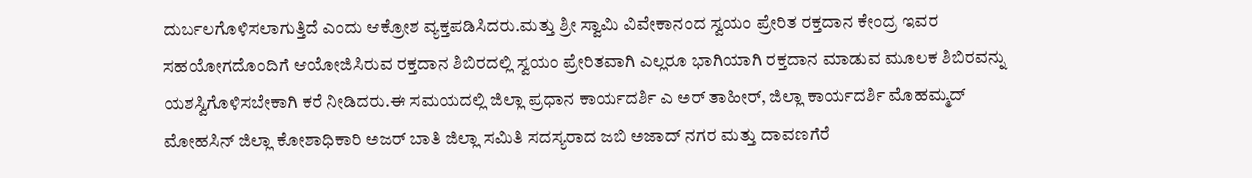ದುರ್ಬಲಗೊಳಿಸಲಾಗುತ್ತಿದೆ ಎಂದು ಆಕ್ರೋಶ ವ್ಯಕ್ತಪಡಿಸಿದರು.ಮತ್ತು ಶ್ರೀ ಸ್ವಾಮಿ ವಿವೇಕಾನಂದ ಸ್ವಯಂ ಪ್ರೇರಿತ ರಕ್ತದಾನ ಕೇಂದ್ರ ಇವರ ಸಹಯೋಗದೊಂದಿಗೆ ಆಯೋಜಿಸಿರುವ ರಕ್ತದಾನ ಶಿಬಿರದಲ್ಲಿ ಸ್ವಯಂ ಪ್ರೇರಿತವಾಗಿ ಎಲ್ಲರೂ ಭಾಗಿಯಾಗಿ ರಕ್ತದಾನ ಮಾಡುವ ಮೂಲಕ ಶಿಬಿರವನ್ನು ಯಶಸ್ವಿಗೊಳಿಸಬೇಕಾಗಿ ಕರೆ ನೀಡಿದರು.ಈ ಸಮಯದಲ್ಲಿ ಜಿಲ್ಲಾ ಪ್ರಧಾನ ಕಾರ್ಯದರ್ಶಿ ಎ ಅರ್ ತಾಹೀರ್, ಜಿಲ್ಲಾ ಕಾರ್ಯದರ್ಶಿ ಮೊಹಮ್ಮದ್ ಮೋಹಸಿನ್ ಜಿಲ್ಲಾ ಕೋಶಾಧಿಕಾರಿ ಅಜರ್ ಬಾತಿ ಜಿಲ್ಲಾ ಸಮಿತಿ ಸದಸ್ಯರಾದ ಜಬಿ ಅಜಾದ್ ನಗರ ಮತ್ತು ದಾವಣಗೆರೆ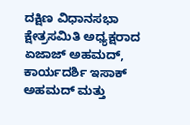ದಕ್ಷಿಣ ವಿಧಾನಸಭಾ ಕ್ಷೇತ್ರಸಮಿತಿ ಅಧ್ಯಕ್ಷರಾದ ಏಜಾಜ್ ಅಹಮದ್, ಕಾರ್ಯದರ್ಶಿ ಇಸಾಕ್ ಅಹಮದ್ ಮತ್ತು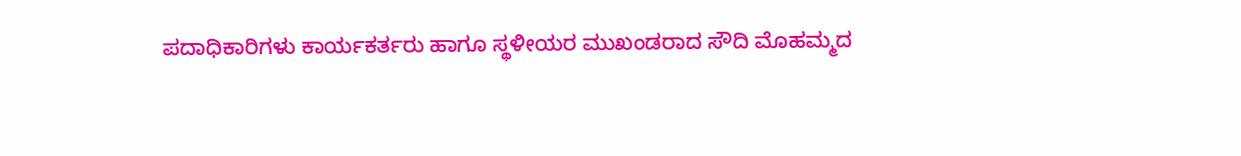ಪದಾಧಿಕಾರಿಗಳು ಕಾರ್ಯಕರ್ತರು ಹಾಗೂ ಸ್ಥಳೀಯರ ಮುಖಂಡರಾದ ಸೌದಿ ಮೊಹಮ್ಮದ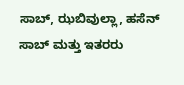ಸಾಬ್, ಝಬಿವುಲ್ಲಾ, ಹಸೆನ್ ಸಾಬ್ ಮತ್ತು ಇತರರು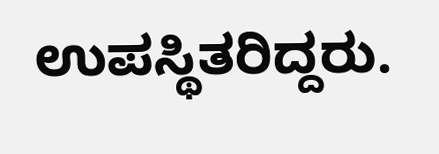ಉಪಸ್ಥಿತರಿದ್ದರು.